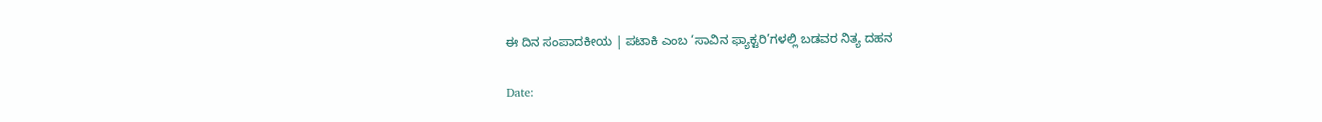ಈ ದಿನ ಸಂಪಾದಕೀಯ | ಪಟಾಕಿ ಎಂಬ ‘ಸಾವಿನ ಫ್ಯಾಕ್ಟರಿ’ಗಳಲ್ಲಿ ಬಡವರ ನಿತ್ಯ ದಹನ

Date: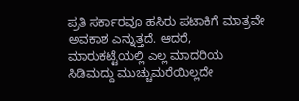ಪ್ರತಿ ಸರ್ಕಾರವೂ ಹಸಿರು ಪಟಾಕಿಗೆ ಮಾತ್ರವೇ ಅವಕಾಶ ಎನ್ನುತ್ತದೆ. ಆದರೆ, ಮಾರುಕಟ್ಟೆಯಲ್ಲಿ ಎಲ್ಲ ಮಾದರಿಯ ಸಿಡಿಮದ್ದು ಮುಚ್ಚುಮರೆಯಿಲ್ಲದೇ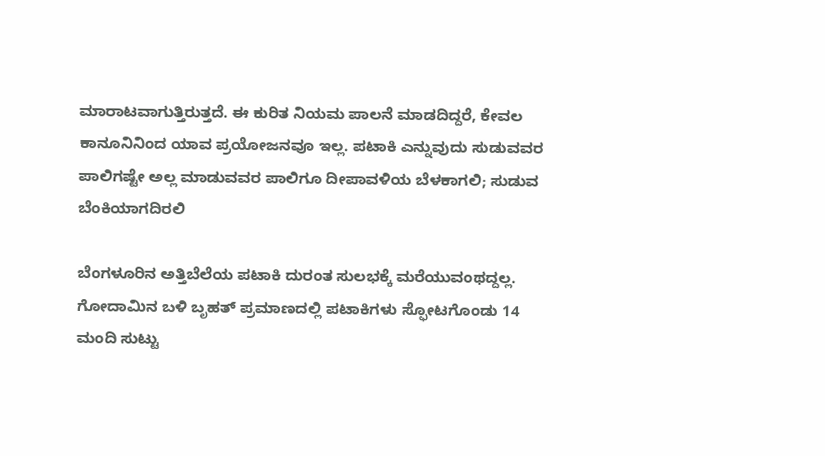ಮಾರಾಟವಾಗುತ್ತಿರುತ್ತದೆ. ಈ ಕುರಿತ ನಿಯಮ ಪಾಲನೆ ಮಾಡದಿದ್ದರೆ, ಕೇವಲ ಕಾನೂನಿನಿಂದ ಯಾವ ಪ್ರಯೋಜನವೂ ಇಲ್ಲ. ಪಟಾಕಿ ಎನ್ನುವುದು ಸುಡುವವರ ಪಾಲಿಗಷ್ಟೇ ಅಲ್ಲ ಮಾಡುವವರ ಪಾಲಿಗೂ ದೀಪಾವಳಿಯ ಬೆಳಕಾಗಲಿ; ಸುಡುವ ಬೆಂಕಿಯಾಗದಿರಲಿ

ಬೆಂಗಳೂರಿನ ಅತ್ತಿಬೆಲೆಯ ಪಟಾಕಿ ದುರಂತ ಸುಲಭಕ್ಕೆ ಮರೆಯುವಂಥದ್ದಲ್ಲ. ಗೋದಾಮಿನ ಬಳಿ ಬೃಹತ್ ಪ್ರಮಾಣದಲ್ಲಿ ಪಟಾಕಿಗಳು ಸ್ಫೋಟಗೊಂಡು 14 ಮಂದಿ ಸುಟ್ಟು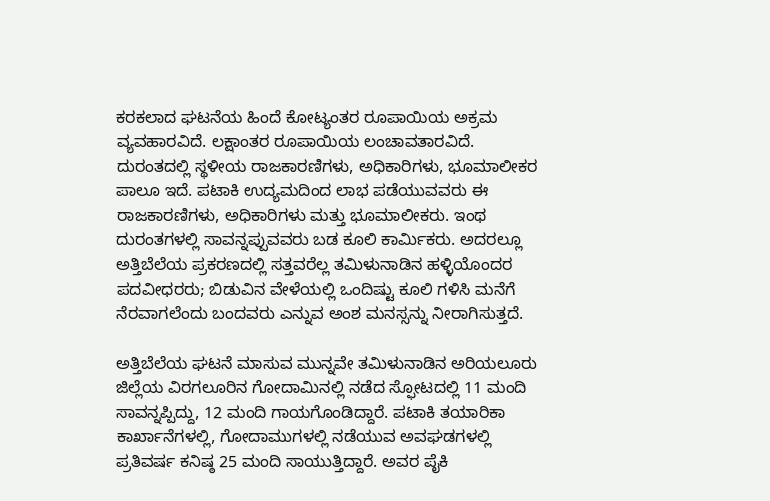ಕರಕಲಾದ ಘಟನೆಯ ಹಿಂದೆ ಕೋಟ್ಯಂತರ ರೂಪಾಯಿಯ ಅಕ್ರಮ ವ್ಯವಹಾರವಿದೆ. ಲಕ್ಷಾಂತರ ರೂಪಾಯಿಯ ಲಂಚಾವತಾರವಿದೆ. ದುರಂತದಲ್ಲಿ ಸ್ಥಳೀಯ ರಾಜಕಾರಣಿಗಳು, ಅಧಿಕಾರಿಗಳು, ಭೂಮಾಲೀಕರ ಪಾಲೂ ಇದೆ. ಪಟಾಕಿ ಉದ್ಯಮದಿಂದ ಲಾಭ ಪಡೆಯುವವರು ಈ ರಾಜಕಾರಣಿಗಳು, ಅಧಿಕಾರಿಗಳು ಮತ್ತು ಭೂಮಾಲೀಕರು. ಇಂಥ ದುರಂತಗಳಲ್ಲಿ ಸಾವನ್ನಪ್ಪುವವರು ಬಡ ಕೂಲಿ ಕಾರ್ಮಿಕರು. ಅದರಲ್ಲೂ ಅತ್ತಿಬೆಲೆಯ ಪ್ರಕರಣದಲ್ಲಿ ಸತ್ತವರೆಲ್ಲ ತಮಿಳುನಾಡಿನ ಹಳ್ಳಿಯೊಂದರ ಪದವೀಧರರು; ಬಿಡುವಿನ ವೇಳೆಯಲ್ಲಿ ಒಂದಿಷ್ಟು ಕೂಲಿ ಗಳಿಸಿ ಮನೆಗೆ ನೆರವಾಗಲೆಂದು ಬಂದವರು ಎನ್ನುವ ಅಂಶ ಮನಸ್ಸನ್ನು ನೀರಾಗಿಸುತ್ತದೆ.

ಅತ್ತಿಬೆಲೆಯ ಘಟನೆ ಮಾಸುವ ಮುನ್ನವೇ ತಮಿಳುನಾಡಿನ ಅರಿಯಲೂರು ಜಿಲ್ಲೆಯ ವಿರಗಲೂರಿನ ಗೋದಾಮಿನಲ್ಲಿ ನಡೆದ ಸ್ಫೋಟದಲ್ಲಿ 11 ಮಂದಿ ಸಾವನ್ನಪ್ಪಿದ್ದು, 12 ಮಂದಿ ಗಾಯಗೊಂಡಿದ್ದಾರೆ. ಪಟಾಕಿ ತಯಾರಿಕಾ ಕಾರ್ಖಾನೆಗಳಲ್ಲಿ, ಗೋದಾಮುಗಳಲ್ಲಿ ನಡೆಯುವ ಅವಘಡಗಳಲ್ಲಿ ಪ್ರತಿವರ್ಷ ಕನಿಷ್ಠ 25 ಮಂದಿ ಸಾಯುತ್ತಿದ್ದಾರೆ. ಅವರ ಪೈಕಿ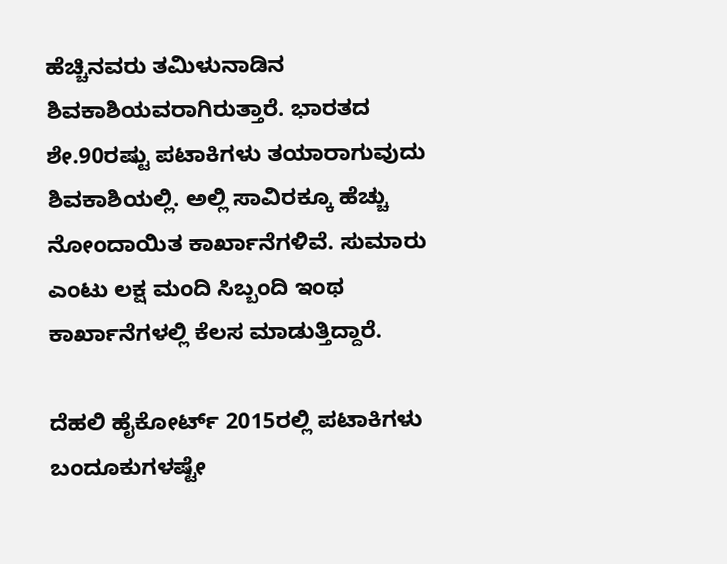ಹೆಚ್ಚಿನವರು ತಮಿಳುನಾಡಿನ ಶಿವಕಾಶಿಯವರಾಗಿರುತ್ತಾರೆ. ಭಾರತದ ಶೇ.90ರಷ್ಟು ಪಟಾಕಿಗಳು ತಯಾರಾಗುವುದು ಶಿವಕಾಶಿಯಲ್ಲಿ. ಅಲ್ಲಿ ಸಾವಿರಕ್ಕೂ ಹೆಚ್ಚು ನೋಂದಾಯಿತ ಕಾರ್ಖಾನೆಗಳಿವೆ. ಸುಮಾರು ಎಂಟು ಲಕ್ಷ ಮಂದಿ ಸಿಬ್ಬಂದಿ ಇಂಥ ಕಾರ್ಖಾನೆಗಳಲ್ಲಿ ಕೆಲಸ ಮಾಡುತ್ತಿದ್ದಾರೆ.

ದೆಹಲಿ ಹೈಕೋರ್ಟ್ 2015ರಲ್ಲಿ ಪಟಾಕಿಗಳು ಬಂದೂಕುಗಳಷ್ಟೇ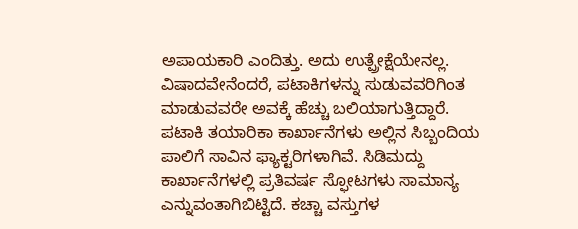ಅಪಾಯಕಾರಿ ಎಂದಿತ್ತು. ಅದು ಉತ್ಪ್ರೇಕ್ಷೆಯೇನಲ್ಲ. ವಿಷಾದವೇನೆಂದರೆ, ಪಟಾಕಿಗಳನ್ನು ಸುಡುವವರಿಗಿಂತ ಮಾಡುವವರೇ ಅವಕ್ಕೆ ಹೆಚ್ಚು ಬಲಿಯಾಗುತ್ತಿದ್ದಾರೆ. ಪಟಾಕಿ ತಯಾರಿಕಾ ಕಾರ್ಖಾನೆಗಳು ಅಲ್ಲಿನ ಸಿಬ್ಬಂದಿಯ ಪಾಲಿಗೆ ಸಾವಿನ ಫ್ಯಾಕ್ಟರಿಗಳಾಗಿವೆ. ಸಿಡಿಮದ್ದು ಕಾರ್ಖಾನೆಗಳಲ್ಲಿ ಪ್ರತಿವರ್ಷ ಸ್ಫೋಟಗಳು ಸಾಮಾನ್ಯ ಎನ್ನುವಂತಾಗಿಬಿಟ್ಟಿದೆ. ಕಚ್ಚಾ ವಸ್ತುಗಳ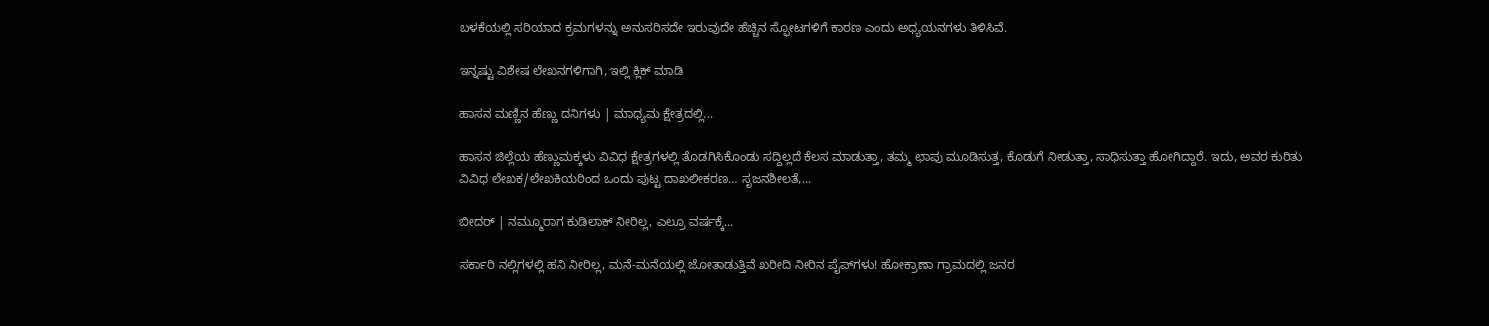ಬಳಕೆಯಲ್ಲಿ ಸರಿಯಾದ ಕ್ರಮಗಳನ್ನು ಅನುಸರಿಸದೇ ಇರುವುದೇ ಹೆಚ್ಚಿನ ಸ್ಫೋಟಗಳಿಗೆ ಕಾರಣ ಎಂದು ಅಧ್ಯಯನಗಳು ತಿಳಿಸಿವೆ.

ಇನ್ನಷ್ಟು ವಿಶೇಷ ಲೇಖನಗಳಿಗಾಗಿ, ಇಲ್ಲಿ ಕ್ಲಿಕ್ ಮಾಡಿ

ಹಾಸನ ಮಣ್ಣಿನ ಹೆಣ್ಣು ದನಿಗಳು | ಮಾಧ್ಯಮ ಕ್ಷೇತ್ರದಲ್ಲಿ...

ಹಾಸನ ಜಿಲ್ಲೆಯ ಹೆಣ್ಣುಮಕ್ಕಳು ವಿವಿಧ ಕ್ಷೇತ್ರಗಳಲ್ಲಿ ತೊಡಗಿಸಿಕೊಂಡು ಸದ್ದಿಲ್ಲದೆ ಕೆಲಸ ಮಾಡುತ್ತಾ, ತಮ್ಮ ಛಾಪು ಮೂಡಿಸುತ್ತ, ಕೊಡುಗೆ ನೀಡುತ್ತಾ, ಸಾಧಿಸುತ್ತಾ ಹೋಗಿದ್ದಾರೆ. ಇದು, ಅವರ ಕುರಿತು ವಿವಿಧ ಲೇಖಕ/ಲೇಖಕಿಯರಿಂದ ಒಂದು ಪುಟ್ಟ ದಾಖಲೀಕರಣ… ಸೃಜನಶೀಲತೆ,...

ಬೀದರ್ | ನಮ್ಮೂರಾಗ ಕುಡಿಲಾಕ್ ನೀರಿಲ್ಲ, ಎಲ್ರೂ ವರ್ಷಕ್ಕೆ...

ಸರ್ಕಾರಿ ನಲ್ಲಿಗಳಲ್ಲಿ ಹನಿ ನೀರಿಲ್ಲ, ಮನೆ-ಮನೆಯಲ್ಲಿ ಜೋತಾಡುತ್ತಿವೆ ಖರೀದಿ ನೀರಿನ ಪೈಪ್‌ಗಳು! ಹೋಕ್ರಾಣಾ ಗ್ರಾಮದಲ್ಲಿ ಜನರ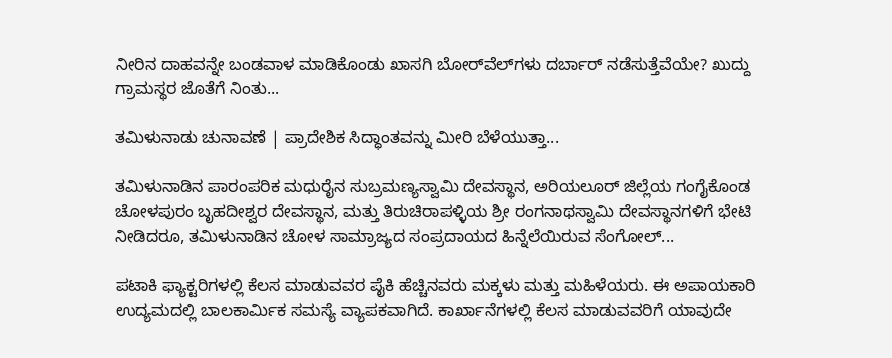ನೀರಿನ ದಾಹವನ್ನೇ ಬಂಡವಾಳ ಮಾಡಿಕೊಂಡು ಖಾಸಗಿ ಬೋರ್‌ವೆಲ್‌ಗಳು ದರ್ಬಾರ್‌ ನಡೆಸುತ್ತೆವೆಯೇ? ಖುದ್ದು ಗ್ರಾಮಸ್ಥರ ಜೊತೆಗೆ ನಿಂತು...

ತಮಿಳುನಾಡು ಚುನಾವಣೆ | ಪ್ರಾದೇಶಿಕ ಸಿದ್ಧಾಂತವನ್ನು ಮೀರಿ ಬೆಳೆಯುತ್ತಾ...

ತಮಿಳುನಾಡಿನ ಪಾರಂಪರಿಕ ಮಧುರೈನ ಸುಬ್ರಮಣ್ಯಸ್ವಾಮಿ ದೇವಸ್ಥಾನ, ಅರಿಯಲೂರ್ ಜಿಲ್ಲೆಯ ಗಂಗೈಕೊಂಡ ಚೋಳಪುರಂ ಬೃಹದೀಶ್ವರ ದೇವಸ್ಥಾನ, ಮತ್ತು ತಿರುಚಿರಾಪಳ್ಳಿಯ ಶ್ರೀ ರಂಗನಾಥಸ್ವಾಮಿ ದೇವಸ್ಥಾನಗಳಿಗೆ ಭೇಟಿ ನೀಡಿದರೂ, ತಮಿಳುನಾಡಿನ ಚೋಳ ಸಾಮ್ರಾಜ್ಯದ ಸಂಪ್ರದಾಯದ ಹಿನ್ನೆಲೆಯಿರುವ ಸೆಂಗೋಲ್...

ಪಟಾಕಿ ಫ್ಯಾಕ್ಟರಿಗಳಲ್ಲಿ ಕೆಲಸ ಮಾಡುವವರ ಪೈಕಿ ಹೆಚ್ಚಿನವರು ಮಕ್ಕಳು ಮತ್ತು ಮಹಿಳೆಯರು. ಈ ಅಪಾಯಕಾರಿ ಉದ್ಯಮದಲ್ಲಿ ಬಾಲಕಾರ್ಮಿಕ ಸಮಸ್ಯೆ ವ್ಯಾಪಕವಾಗಿದೆ. ಕಾರ್ಖಾನೆಗಳಲ್ಲಿ ಕೆಲಸ ಮಾಡುವವರಿಗೆ ಯಾವುದೇ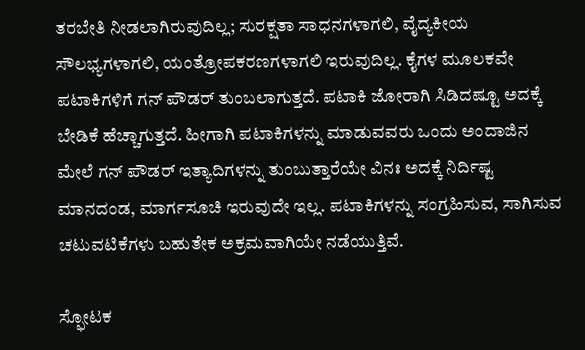ತರಬೇತಿ ನೀಡಲಾಗಿರುವುದಿಲ್ಲ; ಸುರಕ್ಷತಾ ಸಾಧನಗಳಾಗಲಿ, ವೈದ್ಯಕೀಯ ಸೌಲಭ್ಯಗಳಾಗಲಿ, ಯಂತ್ರೋಪಕರಣಗಳಾಗಲಿ ಇರುವುದಿಲ್ಲ. ಕೈಗಳ ಮೂಲಕವೇ ಪಟಾಕಿಗಳಿಗೆ ಗನ್ ಪೌಡರ್ ತುಂಬಲಾಗುತ್ತದೆ. ಪಟಾಕಿ ಜೋರಾಗಿ ಸಿಡಿದಷ್ಟೂ ಅದಕ್ಕೆ ಬೇಡಿಕೆ ಹೆಚ್ಚಾಗುತ್ತದೆ. ಹೀಗಾಗಿ ಪಟಾಕಿಗಳನ್ನು ಮಾಡುವವರು ಒಂದು ಅಂದಾಜಿನ ಮೇಲೆ ಗನ್ ಪೌಡರ್ ಇತ್ಯಾದಿಗಳನ್ನು ತುಂಬುತ್ತಾರೆಯೇ ವಿನಃ ಅದಕ್ಕೆ ನಿರ್ದಿಷ್ಟ ಮಾನದಂಡ, ಮಾರ್ಗಸೂಚಿ ಇರುವುದೇ ಇಲ್ಲ. ಪಟಾಕಿಗಳನ್ನು ಸಂಗ್ರಹಿಸುವ, ಸಾಗಿಸುವ ಚಟುವಟಿಕೆಗಳು ಬಹುತೇಕ ಅಕ್ರಮವಾಗಿಯೇ ನಡೆಯುತ್ತಿವೆ.

ಸ್ಫೋಟಕ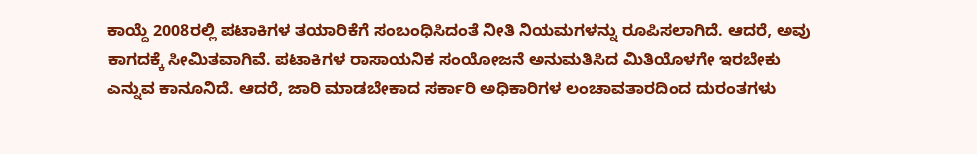ಕಾಯ್ದೆ 2008ರಲ್ಲಿ ಪಟಾಕಿಗಳ ತಯಾರಿಕೆಗೆ ಸಂಬಂಧಿಸಿದಂತೆ ನೀತಿ ನಿಯಮಗಳನ್ನು ರೂಪಿಸಲಾಗಿದೆ. ಆದರೆ, ಅವು ಕಾಗದಕ್ಕೆ ಸೀಮಿತವಾಗಿವೆ. ಪಟಾಕಿಗಳ ರಾಸಾಯನಿಕ ಸಂಯೋಜನೆ ಅನುಮತಿಸಿದ ಮಿತಿಯೊಳಗೇ ಇರಬೇಕು ಎನ್ನುವ ಕಾನೂನಿದೆ. ಆದರೆ, ಜಾರಿ ಮಾಡಬೇಕಾದ ಸರ್ಕಾರಿ ಅಧಿಕಾರಿಗಳ ಲಂಚಾವತಾರದಿಂದ ದುರಂತಗಳು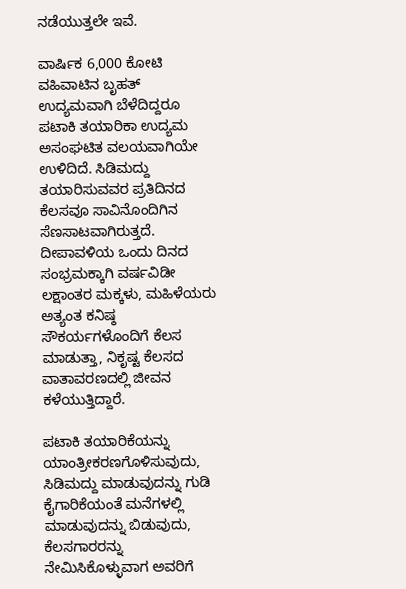ನಡೆಯುತ್ತಲೇ ಇವೆ.

ವಾರ್ಷಿಕ 6,000 ಕೋಟಿ ವಹಿವಾಟಿನ ಬೃಹತ್ ಉದ್ಯಮವಾಗಿ ಬೆಳೆದಿದ್ದರೂ ಪಟಾಕಿ ತಯಾರಿಕಾ ಉದ್ಯಮ ಅಸಂಘಟಿತ ವಲಯವಾಗಿಯೇ ಉಳಿದಿದೆ. ಸಿಡಿಮದ್ದು ತಯಾರಿಸುವವರ ಪ್ರತಿದಿನದ ಕೆಲಸವೂ ಸಾವಿನೊಂದಿಗಿನ ಸೆಣಸಾಟವಾಗಿರುತ್ತದೆ. ದೀಪಾವಳಿಯ ಒಂದು ದಿನದ ಸಂಭ್ರಮಕ್ಕಾಗಿ ವರ್ಷವಿಡೀ ಲಕ್ಷಾಂತರ ಮಕ್ಕಳು, ಮಹಿಳೆಯರು ಅತ್ಯಂತ ಕನಿಷ್ಠ ಸೌಕರ್ಯಗಳೊಂದಿಗೆ ಕೆಲಸ ಮಾಡುತ್ತಾ, ನಿಕೃಷ್ಟ ಕೆಲಸದ ವಾತಾವರಣದಲ್ಲಿ ಜೀವನ ಕಳೆಯುತ್ತಿದ್ದಾರೆ.

ಪಟಾಕಿ ತಯಾರಿಕೆಯನ್ನು ಯಾಂತ್ರೀಕರಣಗೊಳಿಸುವುದು, ಸಿಡಿಮದ್ದು ಮಾಡುವುದನ್ನು ಗುಡಿ ಕೈಗಾರಿಕೆಯಂತೆ ಮನೆಗಳಲ್ಲಿ ಮಾಡುವುದನ್ನು ಬಿಡುವುದು, ಕೆಲಸಗಾರರನ್ನು ನೇಮಿಸಿಕೊಳ್ಳುವಾಗ ಅವರಿಗೆ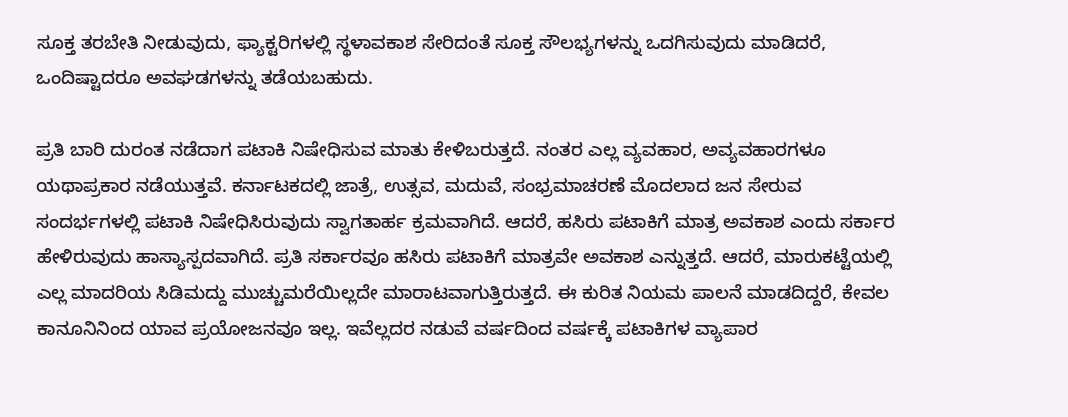ಸೂಕ್ತ ತರಬೇತಿ ನೀಡುವುದು, ಫ್ಯಾಕ್ಟರಿಗಳಲ್ಲಿ ಸ್ಥಳಾವಕಾಶ ಸೇರಿದಂತೆ ಸೂಕ್ತ ಸೌಲಭ್ಯಗಳನ್ನು ಒದಗಿಸುವುದು ಮಾಡಿದರೆ, ಒಂದಿಷ್ಟಾದರೂ ಅವಘಡಗಳನ್ನು ತಡೆಯಬಹುದು.

ಪ್ರತಿ ಬಾರಿ ದುರಂತ ನಡೆದಾಗ ಪಟಾಕಿ ನಿಷೇಧಿಸುವ ಮಾತು ಕೇಳಿಬರುತ್ತದೆ. ನಂತರ ಎಲ್ಲ ವ್ಯವಹಾರ, ಅವ್ಯವಹಾರಗಳೂ ಯಥಾಪ್ರಕಾರ ನಡೆಯುತ್ತವೆ. ಕರ್ನಾಟಕದಲ್ಲಿ ಜಾತ್ರೆ, ಉತ್ಸವ, ಮದುವೆ, ಸಂಭ್ರಮಾಚರಣೆ ಮೊದಲಾದ ಜನ ಸೇರುವ ಸಂದರ್ಭಗಳಲ್ಲಿ ಪಟಾಕಿ ನಿಷೇಧಿಸಿರುವುದು ಸ್ವಾಗತಾರ್ಹ ಕ್ರಮವಾಗಿದೆ. ಆದರೆ, ಹಸಿರು ಪಟಾಕಿಗೆ ಮಾತ್ರ ಅವಕಾಶ ಎಂದು ಸರ್ಕಾರ ಹೇಳಿರುವುದು ಹಾಸ್ಯಾಸ್ಪದವಾಗಿದೆ. ಪ್ರತಿ ಸರ್ಕಾರವೂ ಹಸಿರು ಪಟಾಕಿಗೆ ಮಾತ್ರವೇ ಅವಕಾಶ ಎನ್ನುತ್ತದೆ. ಆದರೆ, ಮಾರುಕಟ್ಟೆಯಲ್ಲಿ ಎಲ್ಲ ಮಾದರಿಯ ಸಿಡಿಮದ್ದು ಮುಚ್ಚುಮರೆಯಿಲ್ಲದೇ ಮಾರಾಟವಾಗುತ್ತಿರುತ್ತದೆ. ಈ ಕುರಿತ ನಿಯಮ ಪಾಲನೆ ಮಾಡದಿದ್ದರೆ, ಕೇವಲ ಕಾನೂನಿನಿಂದ ಯಾವ ಪ್ರಯೋಜನವೂ ಇಲ್ಲ. ಇವೆಲ್ಲದರ ನಡುವೆ ವರ್ಷದಿಂದ ವರ್ಷಕ್ಕೆ ಪಟಾಕಿಗಳ ವ್ಯಾಪಾರ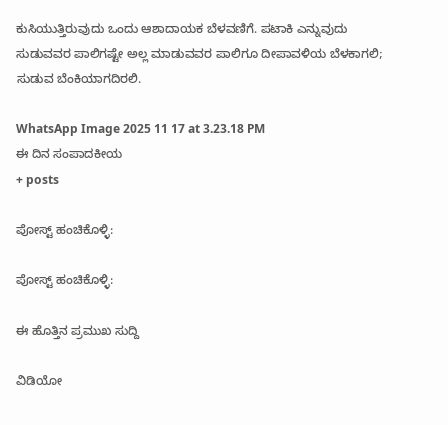ಕುಸಿಯುತ್ತಿರುವುದು ಒಂದು ಆಶಾದಾಯಕ ಬೆಳವಣಿಗೆ. ಪಟಾಕಿ ಎನ್ನುವುದು ಸುಡುವವರ ಪಾಲಿಗಷ್ಟೇ ಅಲ್ಲ ಮಾಡುವವರ ಪಾಲಿಗೂ ದೀಪಾವಳಿಯ ಬೆಳಕಾಗಲಿ; ಸುಡುವ ಬೆಂಕಿಯಾಗದಿರಲಿ.

WhatsApp Image 2025 11 17 at 3.23.18 PM
ಈ ದಿನ ಸಂಪಾದಕೀಯ
+ posts

ಪೋಸ್ಟ್ ಹಂಚಿಕೊಳ್ಳಿ:

ಪೋಸ್ಟ್ ಹಂಚಿಕೊಳ್ಳಿ:

ಈ ಹೊತ್ತಿನ ಪ್ರಮುಖ ಸುದ್ದಿ

ವಿಡಿಯೋ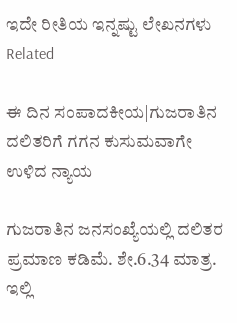ಇದೇ ರೀತಿಯ ಇನ್ನಷ್ಟು ಲೇಖನಗಳು
Related

ಈ ದಿನ ಸಂಪಾದಕೀಯ|ಗುಜರಾತಿನ ದಲಿತರಿಗೆ ಗಗನ ಕುಸುಮವಾಗೇ ಉಳಿದ ನ್ಯಾಯ

ಗುಜರಾತಿನ ಜನಸಂಖ್ಯೆಯಲ್ಲಿ ದಲಿತರ ಪ್ರಮಾಣ ಕಡಿಮೆ. ಶೇ.6.34 ಮಾತ್ರ. ಇಲ್ಲಿ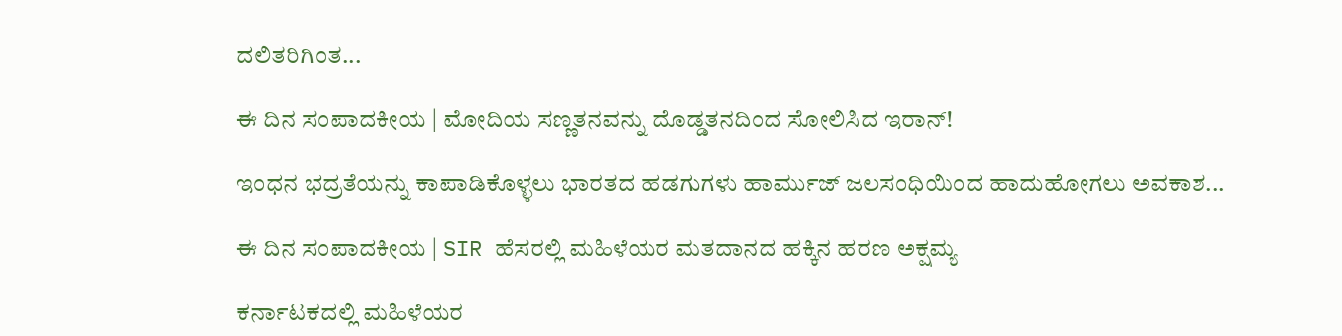ದಲಿತರಿಗಿಂತ...

ಈ ದಿನ ಸಂಪಾದಕೀಯ | ಮೋದಿಯ ಸಣ್ಣತನವನ್ನು ದೊಡ್ಡತನದಿಂದ ಸೋಲಿಸಿದ ಇರಾನ್‌!

ಇಂಧನ ಭದ್ರತೆಯನ್ನು ಕಾಪಾಡಿಕೊಳ್ಳಲು ಭಾರತದ ಹಡಗುಗಳು ಹಾರ್ಮುಜ್ ಜಲಸಂಧಿಯಿಂದ ಹಾದುಹೋಗಲು ಅವಕಾಶ...

ಈ ದಿನ ಸಂಪಾದಕೀಯ | SIR ಹೆಸರಲ್ಲಿ ಮಹಿಳೆಯರ ಮತದಾನದ ಹಕ್ಕಿನ ಹರಣ ಅಕ್ಷಮ್ಯ

ಕರ್ನಾಟಕದಲ್ಲಿ ಮಹಿಳೆಯರ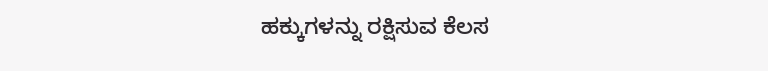ಹಕ್ಕುಗಳನ್ನು ರಕ್ಷಿಸುವ ಕೆಲಸ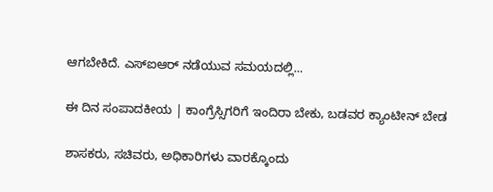ಆಗಬೇಕಿದೆ. ಎಸ್‌ಐಆರ್‌ ನಡೆಯುವ ಸಮಯದಲ್ಲಿ...

ಈ ದಿನ ಸಂಪಾದಕೀಯ | ಕಾಂಗ್ರೆಸ್ಸಿಗರಿಗೆ ಇಂದಿರಾ ಬೇಕು, ಬಡವರ ಕ್ಯಾಂಟೀನ್ ಬೇಡ

ಶಾಸಕರು, ಸಚಿವರು, ಅಧಿಕಾರಿಗಳು ವಾರಕ್ಕೊಂದು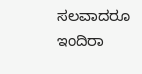ಸಲವಾದರೂ ಇಂದಿರಾ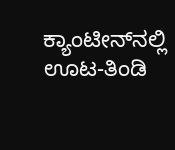ಕ್ಯಾಂಟೀನ್‌ನಲ್ಲಿ ಊಟ-ತಿಂಡಿ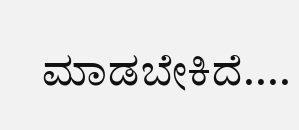ಮಾಡಬೇಕಿದೆ....